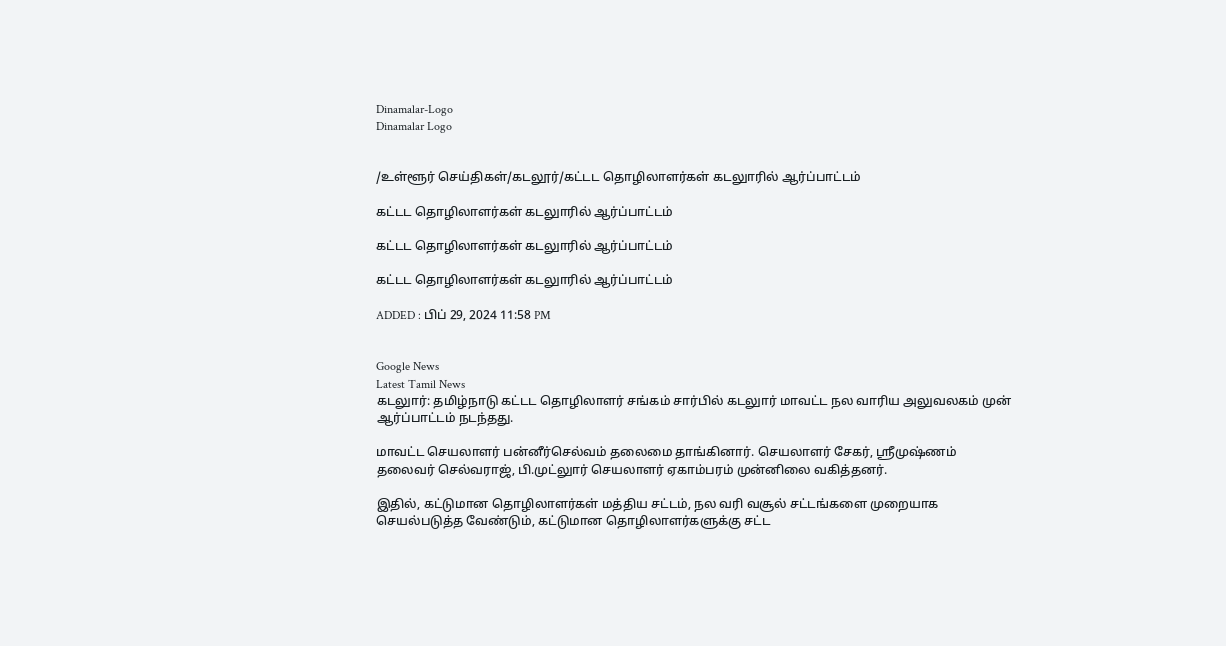Dinamalar-Logo
Dinamalar Logo


/உள்ளூர் செய்திகள்/கடலூர்/கட்டட தொழிலாளர்கள் கடலுாரில் ஆர்ப்பாட்டம்

கட்டட தொழிலாளர்கள் கடலுாரில் ஆர்ப்பாட்டம்

கட்டட தொழிலாளர்கள் கடலுாரில் ஆர்ப்பாட்டம்

கட்டட தொழிலாளர்கள் கடலுாரில் ஆர்ப்பாட்டம்

ADDED : பிப் 29, 2024 11:58 PM


Google News
Latest Tamil News
கடலுார்: தமிழ்நாடு கட்டட தொழிலாளர் சங்கம் சார்பில் கடலுார் மாவட்ட நல வாரிய அலுவலகம் முன் ஆர்ப்பாட்டம் நடந்தது.

மாவட்ட செயலாளர் பன்னீர்செல்வம் தலைமை தாங்கினார். செயலாளர் சேகர், ஸ்ரீமுஷ்ணம் தலைவர் செல்வராஜ், பி.முட்லுார் செயலாளர் ஏகாம்பரம் முன்னிலை வகித்தனர்.

இதில், கட்டுமான தொழிலாளர்கள் மத்திய சட்டம், நல வரி வசூல் சட்டங்களை முறையாக செயல்படுத்த வேண்டும், கட்டுமான தொழிலாளர்களுக்கு சட்ட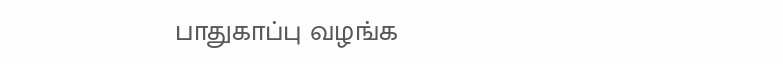பாதுகாப்பு வழங்க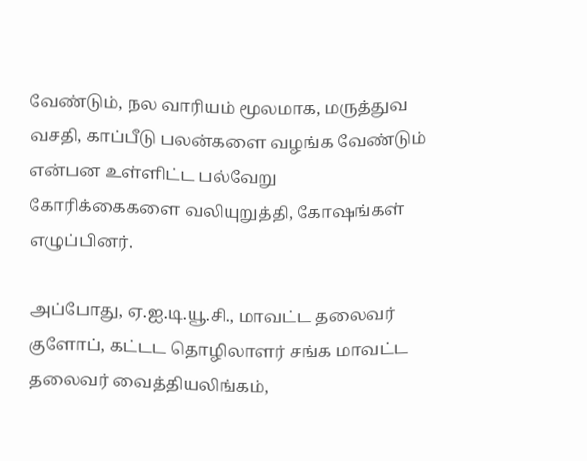வேண்டும், நல வாரியம் மூலமாக, மருத்துவ வசதி, காப்பீடு பலன்களை வழங்க வேண்டும் என்பன உள்ளிட்ட பல்வேறு கோரிக்கைகளை வலியுறுத்தி, கோஷங்கள் எழுப்பினர்.

அப்போது, ஏ.ஐ.டி.யூ.சி., மாவட்ட தலைவர் குளோப், கட்டட தொழிலாளர் சங்க மாவட்ட தலைவர் வைத்தியலிங்கம்,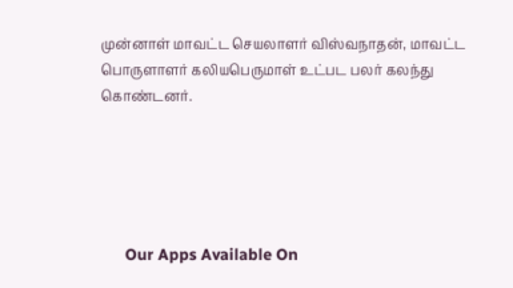முன்னாள் மாவட்ட செயலாளர் விஸ்வநாதன், மாவட்ட பொருளாளர் கலியபெருமாள் உட்பட பலர் கலந்து கொண்டனர்.





      Our Apps Available On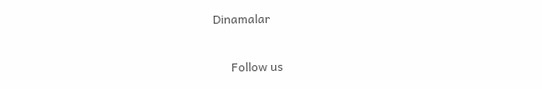Dinamalar

      Follow us